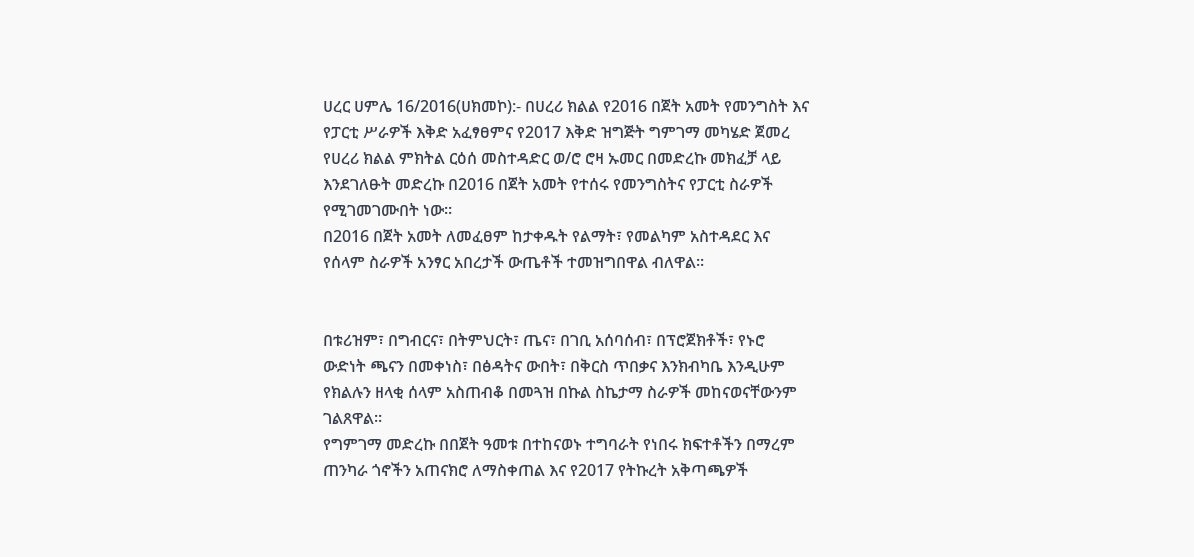ሀረር ሀምሌ 16/2016(ሀክመኮ):- በሀረሪ ክልል የ2016 በጀት አመት የመንግስት እና የፓርቲ ሥራዎች እቅድ አፈፃፀምና የ2017 እቅድ ዝግጅት ግምገማ መካሄድ ጀመረ
የሀረሪ ክልል ምክትል ርዕሰ መስተዳድር ወ/ሮ ሮዛ ኡመር በመድረኩ መክፈቻ ላይ እንደገለፁት መድረኩ በ2016 በጀት አመት የተሰሩ የመንግስትና የፓርቲ ስራዎች የሚገመገሙበት ነው።
በ2016 በጀት አመት ለመፈፀም ከታቀዱት የልማት፣ የመልካም አስተዳደር እና የሰላም ስራዎች አንፃር አበረታች ውጤቶች ተመዝግበዋል ብለዋል።


በቱሪዝም፣ በግብርና፣ በትምህርት፣ ጤና፣ በገቢ አሰባሰብ፣ በፕሮጀክቶች፣ የኑሮ ውድነት ጫናን በመቀነስ፣ በፅዳትና ውበት፣ በቅርስ ጥበቃና እንክብካቤ እንዲሁም የክልሉን ዘላቂ ሰላም አስጠብቆ በመጓዝ በኩል ስኬታማ ስራዎች መከናወናቸውንም ገልጸዋል።
የግምገማ መድረኩ በበጀት ዓመቱ በተከናወኑ ተግባራት የነበሩ ክፍተቶችን በማረም ጠንካራ ጎኖችን አጠናክሮ ለማስቀጠል እና የ2017 የትኩረት አቅጣጫዎች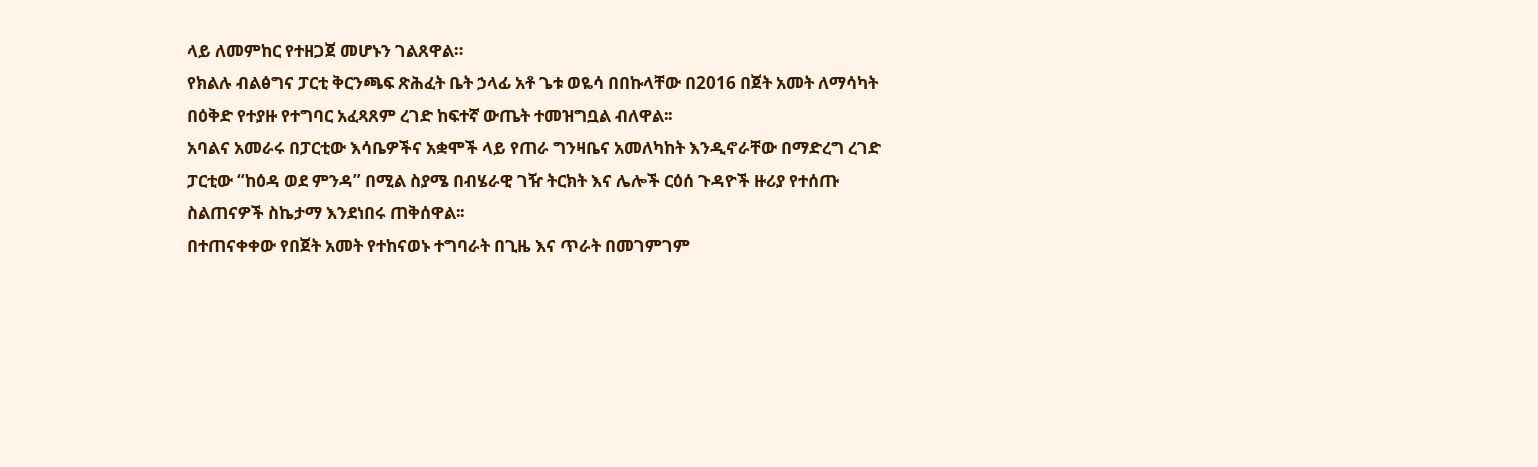ላይ ለመምከር የተዘጋጀ መሆኑን ገልጸዋል።
የክልሉ ብልፅግና ፓርቲ ቅርንጫፍ ጽሕፈት ቤት ኃላፊ አቶ ጌቱ ወዬሳ በበኩላቸው በ2016 በጀት አመት ለማሳካት በዕቅድ የተያዙ የተግባር አፈጻጸም ረገድ ከፍተኛ ውጤት ተመዝግቧል ብለዋል፡፡
አባልና አመራሩ በፓርቲው እሳቤዎችና አቋሞች ላይ የጠራ ግንዛቤና አመለካከት እንዲኖራቸው በማድረግ ረገድ ፓርቲው “ከዕዳ ወደ ምንዳ” በሚል ስያሜ በብሄራዊ ገዥ ትርክት እና ሌሎች ርዕሰ ጉዳዮች ዙሪያ የተሰጡ ስልጠናዎች ስኬታማ እንደነበሩ ጠቅሰዋል፡፡
በተጠናቀቀው የበጀት አመት የተከናወኑ ተግባራት በጊዜ እና ጥራት በመገምገም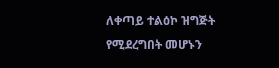ለቀጣይ ተልዕኮ ዝግጅት የሚደረግበት መሆኑን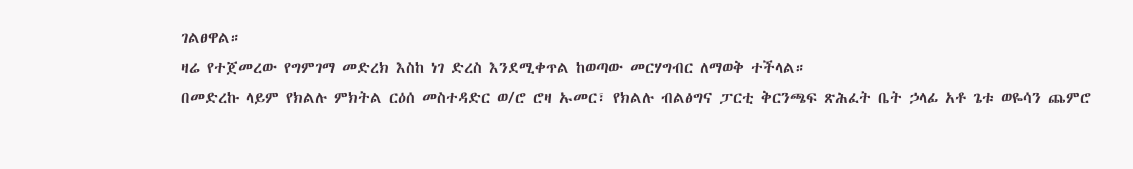ገልፀዋል።
ዛሬ የተጀመረው የግምገማ መድረክ እስከ ነገ ድረስ እንደሚቀጥል ከወጣው መርሃግብር ለማወቅ ተችላል።
በመድረኩ ላይም የክልሉ ምክትል ርዕሰ መስተዳድር ወ/ሮ ሮዛ ኡመር፣ የክልሉ ብልፅግና ፓርቲ ቅርንጫፍ ጽሕፈት ቤት ኃላፊ አቶ ጌቱ ወዬሳን ጨምሮ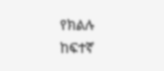የክልሉ ከፍተኛ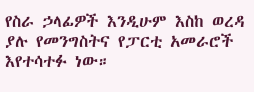የስራ ኃላፊዎች እንዲሁም እስከ ወረዳ ያሉ የመንግስትና የፓርቲ አመራሮች እየተሳተፉ ነው።